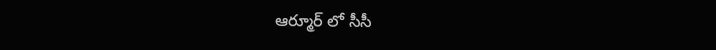ఆర్మూర్ లో సీసీ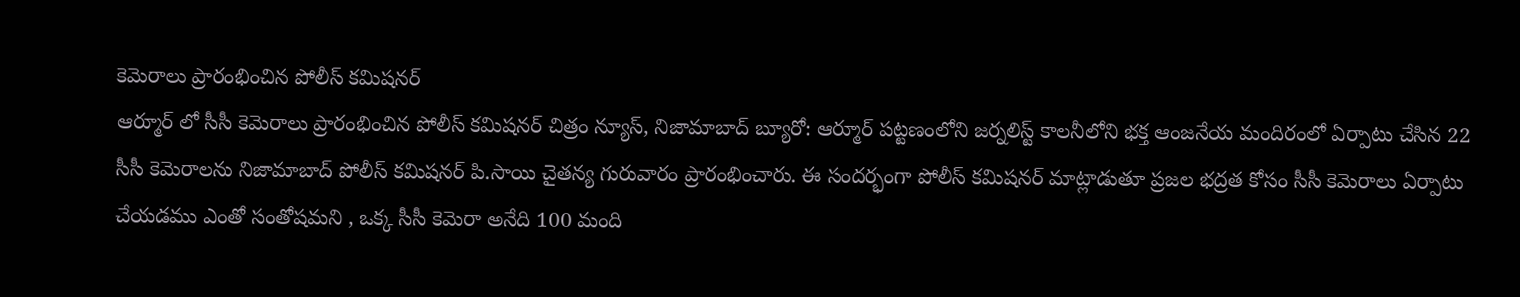కెమెరాలు ప్రారంభించిన పోలీస్ కమిషనర్
ఆర్మూర్ లో సీసీ కెమెరాలు ప్రారంభించిన పోలీస్ కమిషనర్ చిత్రం న్యూస్, నిజామాబాద్ బ్యూరో: ఆర్మూర్ పట్టణంలోని జర్నలిస్ట్ కాలనీలోని భక్త ఆంజనేయ మందిరంలో ఏర్పాటు చేసిన 22 సీసీ కెమెరాలను నిజామాబాద్ పోలీస్ కమిషనర్ పి.సాయి చైతన్య గురువారం ప్రారంభించారు. ఈ సందర్భంగా పోలీస్ కమిషనర్ మాట్లాడుతూ ప్రజల భద్రత కోసం సీసీ కెమెరాలు ఏర్పాటు చేయడము ఎంతో సంతోషమని , ఒక్క సీసీ కెమెరా అనేది 100 మంది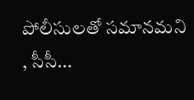పోలీసులతో సమానమని , సీసీ...